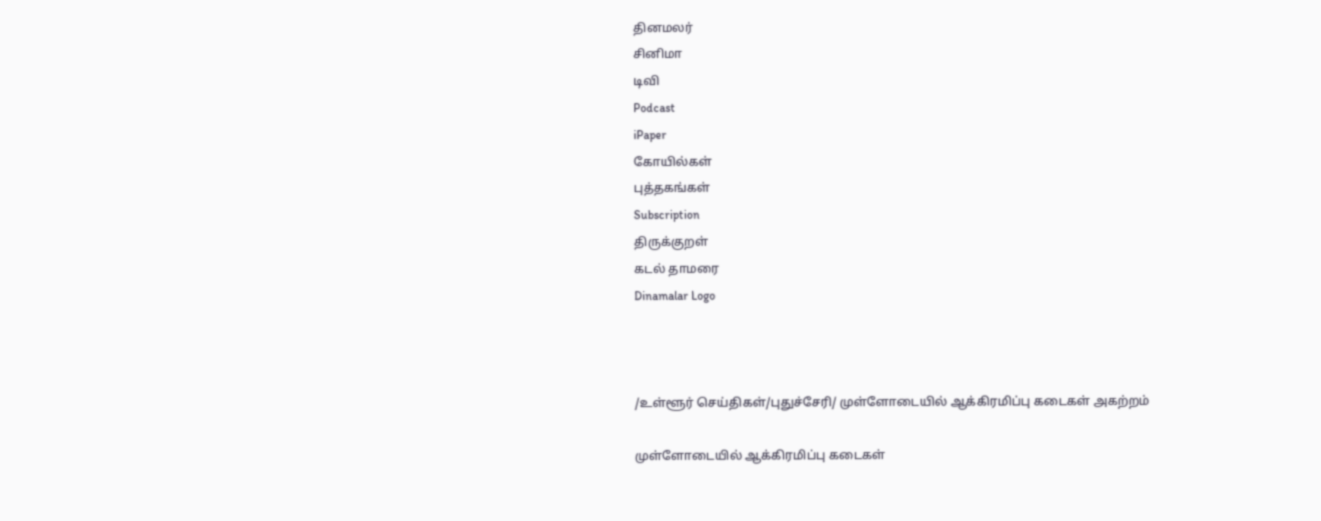தினமலர்
சினிமா
டிவி
Podcast
iPaper
கோயில்கள்
புத்தகங்கள்
Subscription
திருக்குறள்
கடல் தாமரை
Dinamalar Logo



/உள்ளூர் செய்திகள்/புதுச்சேரி/ முள்ளோடையில் ஆக்கிரமிப்பு கடைகள் அகற்றம்

முள்ளோடையில் ஆக்கிரமிப்பு கடைகள்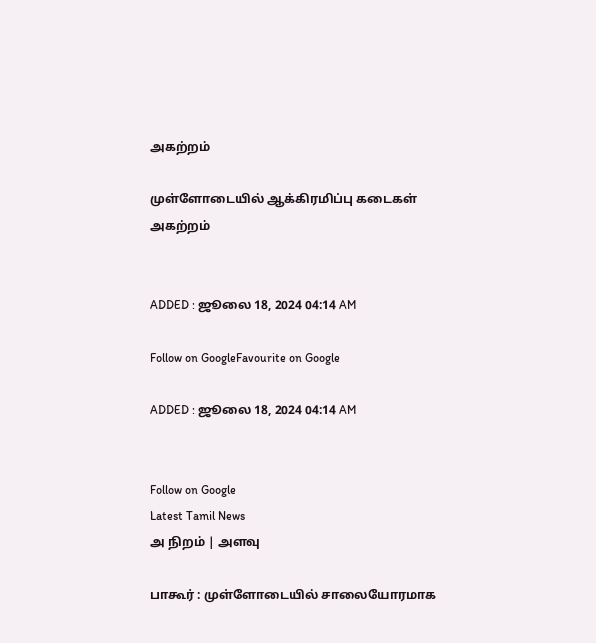அகற்றம்

முள்ளோடையில் ஆக்கிரமிப்பு கடைகள் அகற்றம்


ADDED : ஜூலை 18, 2024 04:14 AM

Follow on GoogleFavourite on Google

ADDED : ஜூலை 18, 2024 04:14 AM


Follow on Google
Latest Tamil News
அ நிறம் | அளவு

பாகூர் : முள்ளோடையில் சாலையோரமாக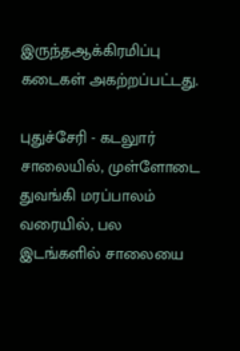இருந்தஆக்கிரமிப்பு கடைகள் அகற்றப்பட்டது.

புதுச்சேரி - கடலுார் சாலையில், முள்ளோடை துவங்கி மரப்பாலம் வரையில், பல இடங்களில் சாலையை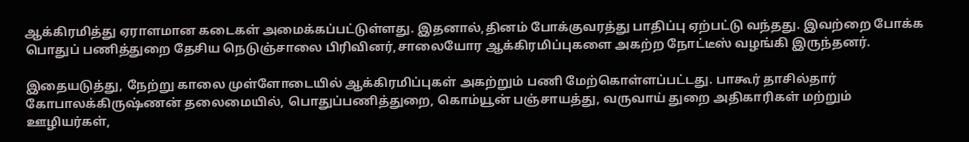ஆக்கிரமித்து ஏராளமான கடைகள் அமைக்கப்பட்டுள்ளது. இதனால்,தினம் போக்குவரத்து பாதிப்பு ஏற்பட்டு வந்தது. இவற்றை போக்க பொதுப் பணித்துறை தேசிய நெடுஞ்சாலை பிரிவினர்,சாலையோர ஆக்கிரமிப்புகளை அகற்ற நோட்டீஸ் வழங்கி இருந்தனர்.

இதையடுத்து, நேற்று காலை முள்ளோடையில் ஆக்கிரமிப்புகள் அகற்றும் பணி மேற்கொள்ளப்பட்டது. பாகூர் தாசில்தார் கோபாலக்கிருஷ்ணன் தலைமையில், பொதுப்பணித்துறை, கொம்யூன் பஞ்சாயத்து, வருவாய் துறை அதிகாரிகள் மற்றும் ஊழியர்கள்,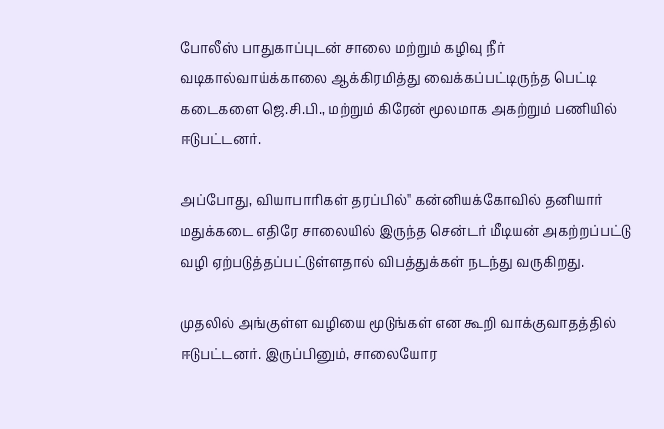போலீஸ் பாதுகாப்புடன் சாலை மற்றும் கழிவு நீர் வடிகால்வாய்க்காலை ஆக்கிரமித்து வைக்கப்பட்டிருந்த பெட்டி கடைகளை ஜெ.சி.பி., மற்றும் கிரேன் மூலமாக அகற்றும் பணியில் ஈடுபட்டனர்.

அப்போது, வியாபாரிகள் தரப்பில்'' கன்னியக்கோவில் தனியார் மதுக்கடை எதிரே சாலையில் இருந்த சென்டர் மீடியன் அகற்றப்பட்டு வழி ஏற்படுத்தப்பட்டுள்ளதால் விபத்துக்கள் நடந்து வருகிறது.

முதலில் அங்குள்ள வழியை மூடுங்கள் என கூறி வாக்குவாதத்தில் ஈடுபட்டனர். இருப்பினும், சாலையோர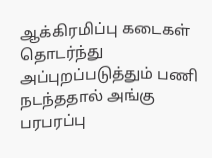ஆக்கிரமிப்பு கடைகள் தொடர்ந்து அப்புறப்படுத்தும் பணி நடந்ததால் அங்கு பரபரப்பு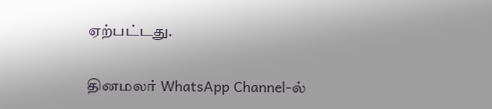ஏற்பட்டது.

தினமலர் WhatsApp Channel-ல்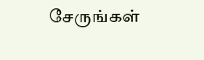சேருங்கள்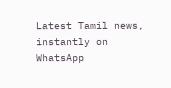Latest Tamil news, instantly on WhatsApp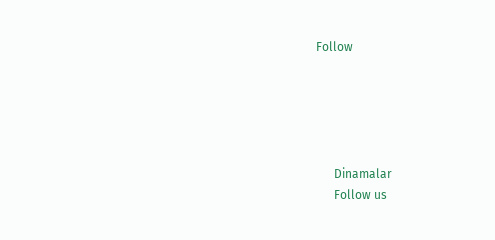Follow





      Dinamalar
      Follow us